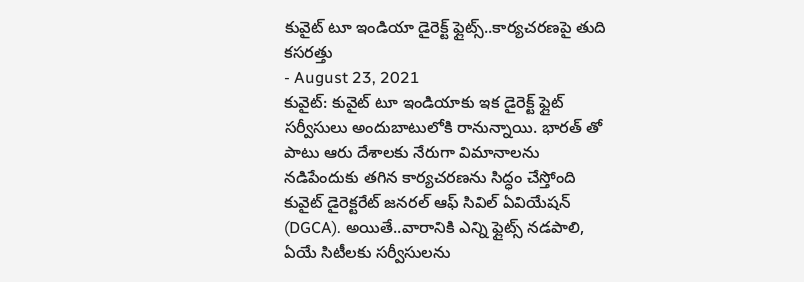కువైట్ టూ ఇండియా డైరెక్ట్ ఫ్లైట్స్..కార్యచరణపై తుది కసరత్తు
- August 23, 2021
కువైట్: కువైట్ టూ ఇండియాకు ఇక డైరెక్ట్ ఫ్లైట్ సర్వీసులు అందుబాటులోకి రానున్నాయి. భారత్ తో పాటు ఆరు దేశాలకు నేరుగా విమానాలను నడిపేందుకు తగిన కార్యచరణను సిద్ధం చేస్తోంది కువైట్ డైరెక్టరేట్ జనరల్ ఆఫ్ సివిల్ ఏవియేషన్ (DGCA). అయితే..వారానికి ఎన్ని ఫ్లైట్స్ నడపాలి, ఏయే సిటీలకు సర్వీసులను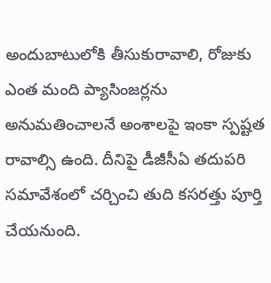అందుబాటులోకి తీసుకురావాలి, రోజుకు ఎంత మంది ప్యాసింజర్లను అనుమతించాలనే అంశాలపై ఇంకా స్పష్టత రావాల్సి ఉంది. దీనిపై డీజీసీఏ తదుపరి సమావేశంలో చర్చించి తుది కసరత్తు పూర్తి చేయనుంది.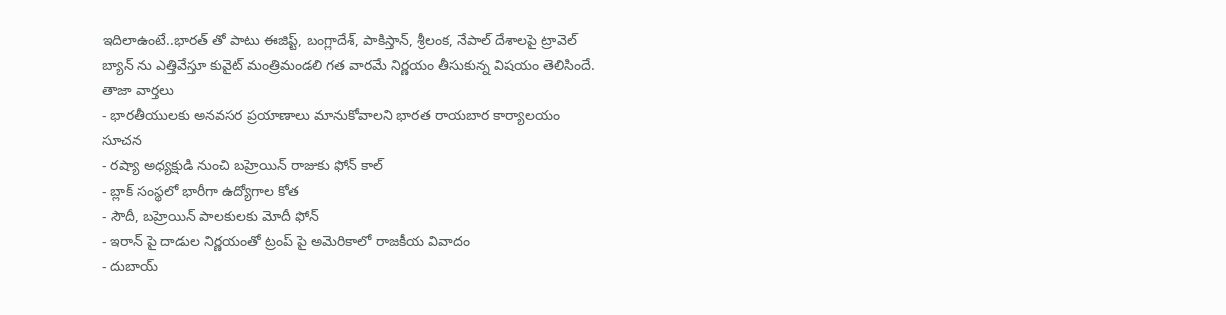ఇదిలాఉంటే..భారత్ తో పాటు ఈజిప్ట్, బంగ్లాదేశ్, పాకిస్తాన్, శ్రీలంక, నేపాల్ దేశాలపై ట్రావెల్ బ్యాన్ ను ఎత్తివేస్తూ కువైట్ మంత్రిమండలి గత వారమే నిర్ణయం తీసుకున్న విషయం తెలిసిందే.
తాజా వార్తలు
- భారతీయులకు అనవసర ప్రయాణాలు మానుకోవాలని భారత రాయబార కార్యాలయం సూచన
- రష్యా అధ్యక్షుడి నుంచి బహ్రెయిన్ రాజుకు ఫోన్ కాల్
- బ్లాక్ సంస్థలో భారీగా ఉద్యోగాల కోత
- సౌదీ, బహ్రెయిన్ పాలకులకు మోదీ ఫోన్
- ఇరాన్ పై దాడుల నిర్ణయంతో ట్రంప్ పై అమెరికాలో రాజకీయ వివాదం
- దుబాయ్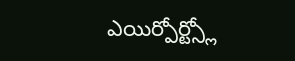ఎయిర్పోర్ట్స్లో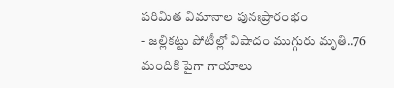పరిమిత విమానాల పునఃప్రారంభం
- జల్లికట్టు పోటీల్లో విషాదం ముగ్గురు మృతి..76 మందికి పైగా గాయాలు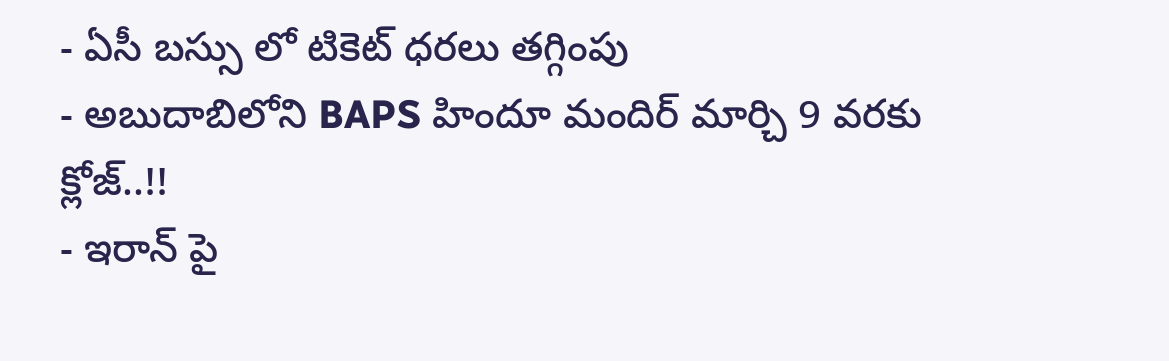- ఏసీ బస్సు లో టికెట్ ధరలు తగ్గింపు
- అబుదాబిలోని BAPS హిందూ మందిర్ మార్చి 9 వరకు క్లోజ్..!!
- ఇరాన్ పై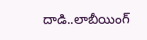దాడి..లాబీయింగ్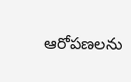ఆరోపణలను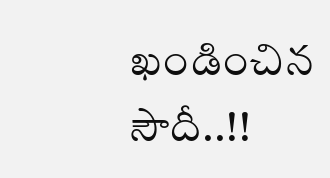ఖండించిన సౌదీ..!!